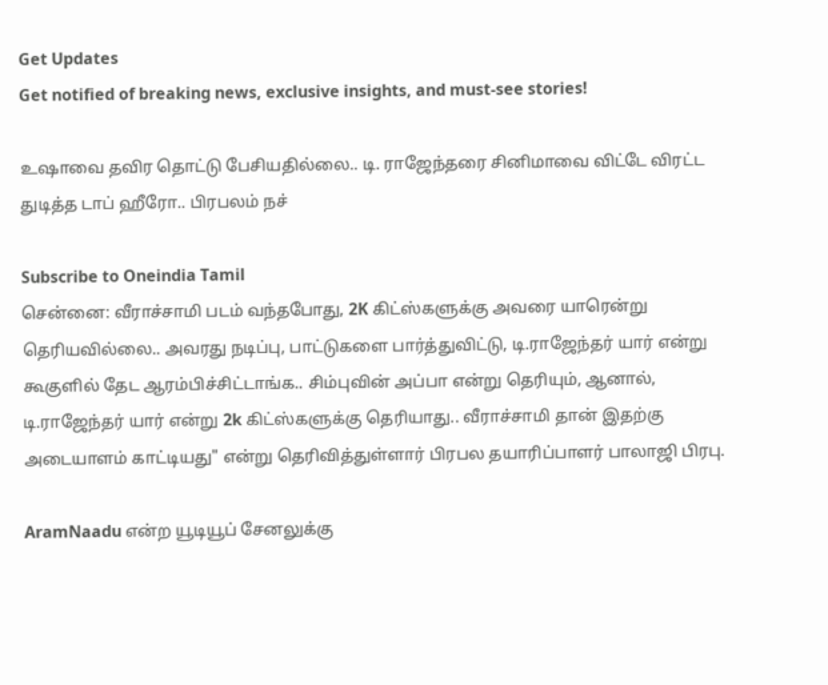Get Updates
Get notified of breaking news, exclusive insights, and must-see stories!

உஷாவை தவிர தொட்டு பேசியதில்லை.. டி. ராஜேந்தரை சினிமாவை விட்டே விரட்ட துடித்த டாப் ஹீரோ.. பிரபலம் நச்

Subscribe to Oneindia Tamil
சென்னை: வீராச்சாமி படம் வந்தபோது, 2K கிட்ஸ்களுக்கு அவரை யாரென்று தெரியவில்லை.. அவரது நடிப்பு, பாட்டுகளை பார்த்துவிட்டு, டி.ராஜேந்தர் யார் என்று கூகுளில் தேட ஆரம்பிச்சிட்டாங்க.. சிம்புவின் அப்பா என்று தெரியும், ஆனால், டி.ராஜேந்தர் யார் என்று 2k கிட்ஸ்களுக்கு தெரியாது.. வீராச்சாமி தான் இதற்கு அடையாளம் காட்டியது" என்று தெரிவித்துள்ளார் பிரபல தயாரிப்பாளர் பாலாஜி பிரபு.

AramNaadu என்ற யூடியூப் சேனலுக்கு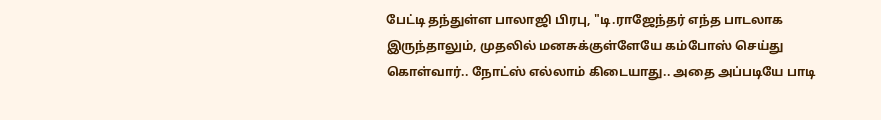பேட்டி தந்துள்ள பாலாஜி பிரபு, "டி.ராஜேந்தர் எந்த பாடலாக இருந்தாலும், முதலில் மனசுக்குள்ளேயே கம்போஸ் செய்து கொள்வார்.. நோட்ஸ் எல்லாம் கிடையாது.. அதை அப்படியே பாடி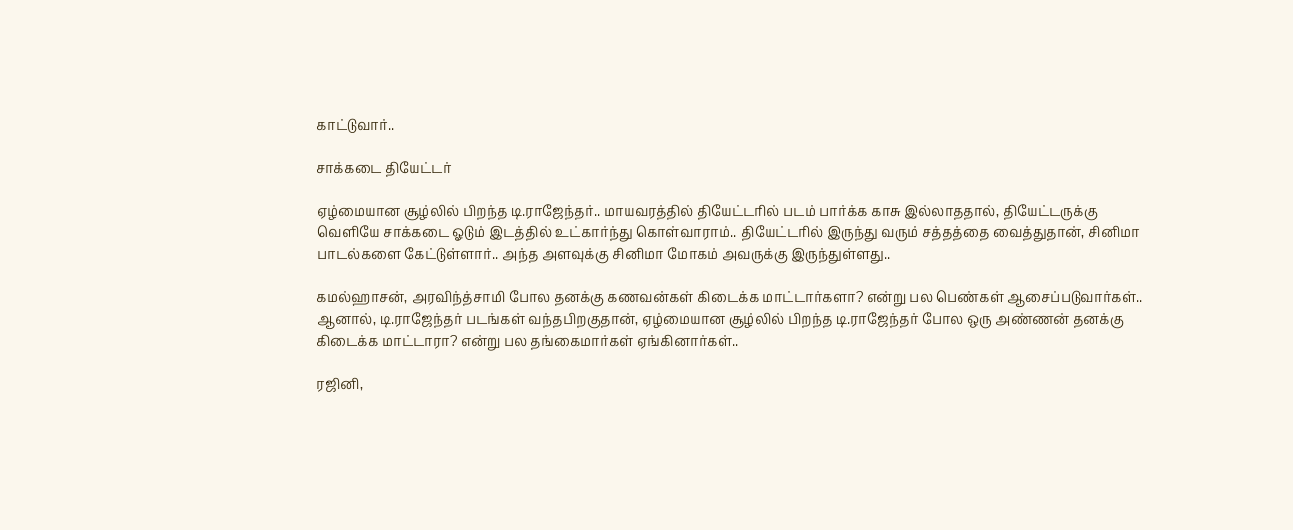காட்டுவார்..

சாக்கடை தியேட்டர்

ஏழ்மையான சூழ்லில் பிறந்த டி.ராஜேந்தர்.. மாயவரத்தில் தியேட்டரில் படம் பார்க்க காசு இல்லாததால், தியேட்டருக்கு வெளியே சாக்கடை ஓடும் இடத்தில் உட்கார்ந்து கொள்வாராம்.. தியேட்டரில் இருந்து வரும் சத்தத்தை வைத்துதான், சினிமா பாடல்களை கேட்டுள்ளார்.. அந்த அளவுக்கு சினிமா மோகம் அவருக்கு இருந்துள்ளது..

கமல்ஹாசன், அரவிந்த்சாமி போல தனக்கு கணவன்கள் கிடைக்க மாட்டார்களா? என்று பல பெண்கள் ஆசைப்படுவார்கள்.. ஆனால், டி.ராஜேந்தர் படங்கள் வந்தபிறகுதான், ஏழ்மையான சூழ்லில் பிறந்த டி.ராஜேந்தர் போல ஒரு அண்ணன் தனக்கு கிடைக்க மாட்டாரா? என்று பல தங்கைமார்கள் ஏங்கினார்கள்..

ரஜினி,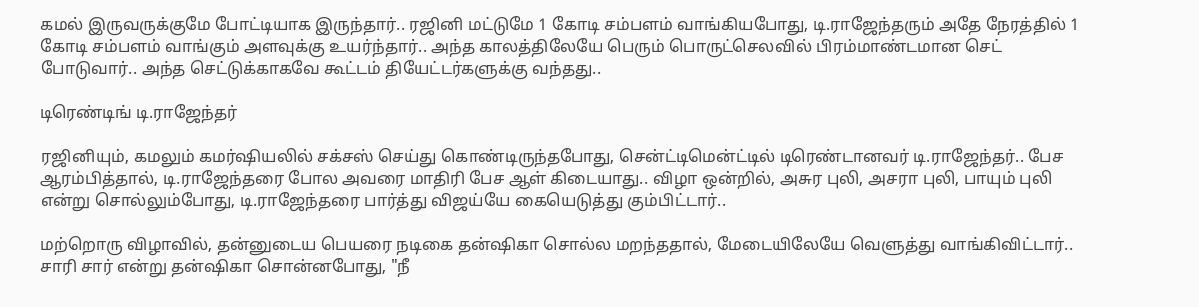கமல் இருவருக்குமே போட்டியாக இருந்தார்.. ரஜினி மட்டுமே 1 கோடி சம்பளம் வாங்கியபோது, டி.ராஜேந்தரும் அதே நேரத்தில் 1 கோடி சம்பளம் வாங்கும் அளவுக்கு உயர்ந்தார்.. அந்த காலத்திலேயே பெரும் பொருட்செலவில் பிரம்மாண்டமான செட் போடுவார்.. அந்த செட்டுக்காகவே கூட்டம் தியேட்டர்களுக்கு வந்தது..

டிரெண்டிங் டி.ராஜேந்தர்

ரஜினியும், கமலும் கமர்ஷியலில் சக்சஸ் செய்து கொண்டிருந்தபோது, சென்ட்டிமென்ட்டில் டிரெண்டானவர் டி.ராஜேந்தர்.. பேச ஆரம்பித்தால், டி.ராஜேந்தரை போல அவரை மாதிரி பேச ஆள் கிடையாது.. விழா ஒன்றில், அசுர புலி, அசரா புலி, பாயும் புலி என்று சொல்லும்போது, டி.ராஜேந்தரை பார்த்து விஜய்யே கையெடுத்து கும்பிட்டார்..

மற்றொரு விழாவில், தன்னுடைய பெயரை நடிகை தன்ஷிகா சொல்ல மறந்ததால், மேடையிலேயே வெளுத்து வாங்கிவிட்டார்.. சாரி சார் என்று தன்ஷிகா சொன்னபோது, "நீ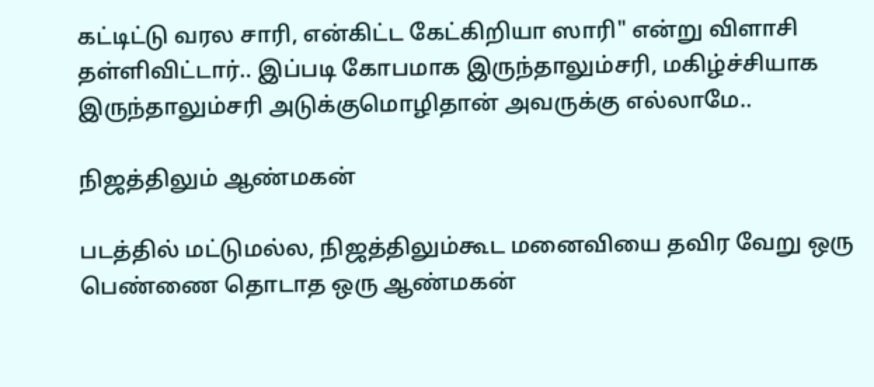கட்டிட்டு வரல சாரி, என்கிட்ட கேட்கிறியா ஸாரி" என்று விளாசி தள்ளிவிட்டார்.. இப்படி கோபமாக இருந்தாலும்சரி, மகிழ்ச்சியாக இருந்தாலும்சரி அடுக்குமொழிதான் அவருக்கு எல்லாமே..

நிஜத்திலும் ஆண்மகன்

படத்தில் மட்டுமல்ல, நிஜத்திலும்கூட மனைவியை தவிர வேறு ஒரு பெண்ணை தொடாத ஒரு ஆண்மகன்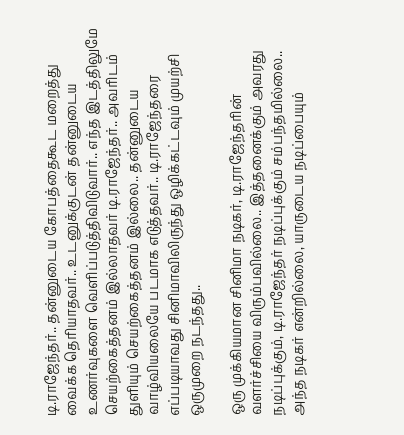டி.ராஜேந்தர்.. தன்னுடைய கோபத்தைகூட மறைத்து வைக்க தெரியாதவர்.. உடனுக்குடன் தன்னுடைய உணர்வுகளை வெளிப்படுத்திவிடுவார்.. எந்த இடத்திலுமே செயற்கைத்தனம் இல்லாதவர் டி.ராஜேந்தர்.. அவரிடம் துளியும் செயற்கைத்தனம் இல்லை.. தன்னுடைய வாழ்வியலையே படமாக எடுத்தவர்.. டி.ராஜேந்தரை எப்படியாவது சினிமாவிலிருந்து ஒழிக்கட்டவும் முயற்சி ஒருமுறை நடந்தது..

ஒரு முக்கியமான சினிமா நடிகர், டி.ராஜேந்தரின் வளர்ச்சியை விரும்பவில்லை.. இத்தனைக்கும் அவரது நடிப்புக்கும், டி.ராஜேந்தர் நடிப்புக்கும் சம்பந்தமில்லை.. அந்த நடிகர் என்றில்லை, யாருடைய நடிப்பையும்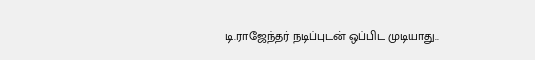டி.ராஜேந்தர் நடிப்புடன் ஒப்பிட முடியாது..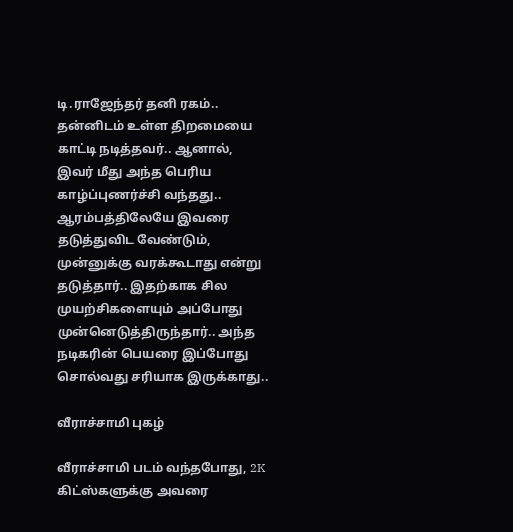டி.ராஜேந்தர் தனி ரகம்.. தன்னிடம் உள்ள திறமையை காட்டி நடித்தவர்.. ஆனால், இவர் மீது அந்த பெரிய காழ்ப்புணர்ச்சி வந்தது.. ஆரம்பத்திலேயே இவரை தடுத்துவிட வேண்டும், முன்னுக்கு வரக்கூடாது என்று தடுத்தார்.. இதற்காக சில முயற்சிகளையும் அப்போது முன்னெடுத்திருந்தார்.. அந்த நடிகரின் பெயரை இப்போது சொல்வது சரியாக இருக்காது..

வீராச்சாமி புகழ்

வீராச்சாமி படம் வந்தபோது, 2K கிட்ஸ்களுக்கு அவரை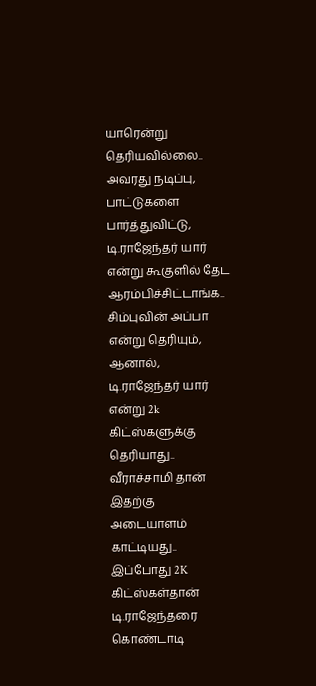யாரென்று தெரியவில்லை.. அவரது நடிப்பு, பாட்டுகளை பார்த்துவிட்டு, டி.ராஜேந்தர் யார் என்று கூகுளில் தேட ஆரம்பிச்சிட்டாங்க.. சிம்புவின் அப்பா என்று தெரியும், ஆனால், டி.ராஜேந்தர் யார் என்று 2k கிட்ஸ்களுக்கு தெரியாது.. வீராச்சாமி தான் இதற்கு அடையாளம் காட்டியது.. இப்போது 2K கிட்ஸ்கள்தான் டி.ராஜேந்தரை கொண்டாடி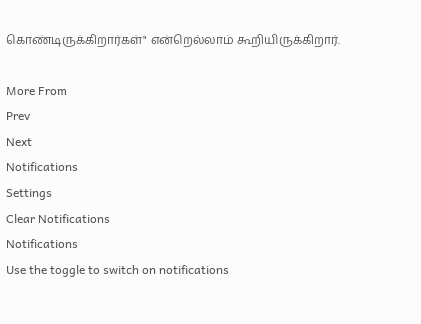கொண்டிருக்கிறார்கள்" என்றெல்லாம் கூறியிருக்கிறார்.

More From
Prev
Next
Notifications
Settings
Clear Notifications
Notifications
Use the toggle to switch on notifications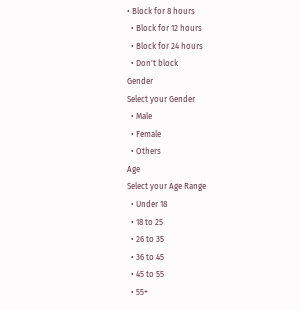• Block for 8 hours
  • Block for 12 hours
  • Block for 24 hours
  • Don't block
Gender
Select your Gender
  • Male
  • Female
  • Others
Age
Select your Age Range
  • Under 18
  • 18 to 25
  • 26 to 35
  • 36 to 45
  • 45 to 55
  • 55+